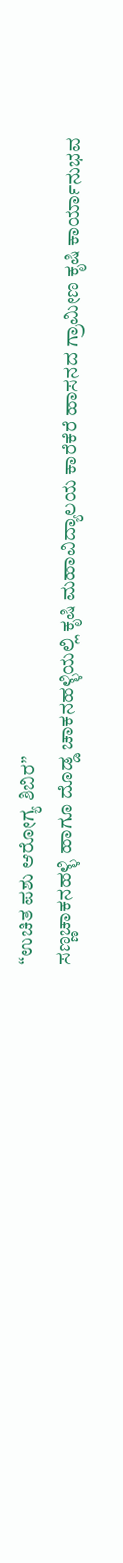“ಉಚಿತ ಪಶು ಆರೋಗ್ಯ ಶಿಬಿರ”
ಸಣ್ಣಚಾಕನಹಳ್ಳಿ ಹಾಗೂ ದೊಡ್ಡ ಚಾಕನಹಳ್ಳಿಯಲ್ಲಿ ಕೃಷಿ ಮಹಾವಿದ್ಯಾಲಯ ಕಾರೆಕೆರೆ ಹಾಸನದ ಗ್ರಾಮೀಣ ಕೃಷಿ ಕಾರ್ಯಾನುಭವ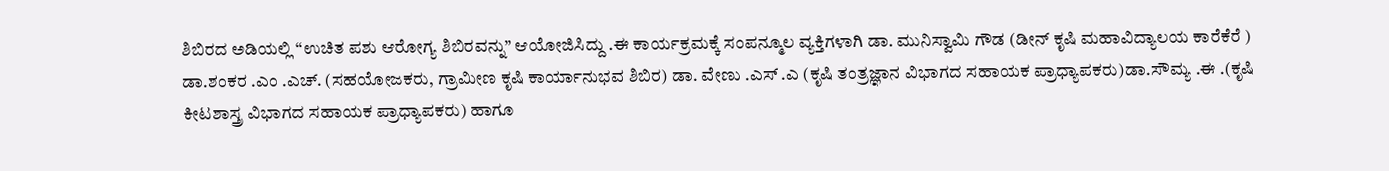ಶಿಬಿರದ ಅಡಿಯಲ್ಲಿ “ಉಚಿತ ಪಶು ಆರೋಗ್ಯ ಶಿಬಿರವನ್ನು” ಆಯೋಜಿಸಿದ್ದು .ಈ ಕಾರ್ಯಕ್ರಮಕ್ಕೆ ಸಂಪನ್ಮೂಲ ವ್ಯಕ್ತಿಗಳಾಗಿ ಡಾ. ಮುನಿಸ್ವಾಮಿ ಗೌಡ (ಡೀನ್ ಕೃಷಿ ಮಹಾವಿದ್ಯಾಲಯ ಕಾರೆಕೆರೆ ) ಡಾ.ಶಂಕರ .ಎಂ .ಎಚ್. (ಸಹಯೋಜಕರು, ಗ್ರಾಮೀಣ ಕೃಷಿ ಕಾರ್ಯಾನುಭವ ಶಿಬಿರ) ಡಾ. ವೇಣು .ಎಸ್ .ಎ (ಕೃಷಿ ತಂತ್ರಜ್ಞಾನ ವಿಭಾಗದ ಸಹಾಯಕ ಪ್ರಾಧ್ಯಾಪಕರು)ಡಾ.ಸೌಮ್ಯ .ಈ .(ಕೃಷಿ ಕೀಟಶಾಸ್ತ್ರ ವಿಭಾಗದ ಸಹಾಯಕ ಪ್ರಾಧ್ಯಾಪಕರು) ಹಾಗೂ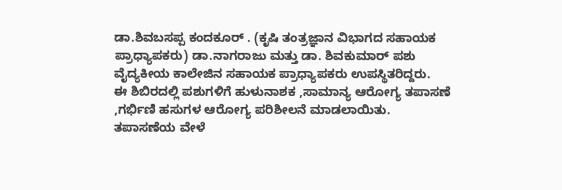ಡಾ.ಶಿವಬಸಪ್ಪ ಕಂದಕೂರ್ . (ಕೃಷಿ ತಂತ್ರಜ್ಞಾನ ವಿಭಾಗದ ಸಹಾಯಕ ಪ್ರಾಧ್ಯಾಪಕರು) ಡಾ.ನಾಗರಾಜು ಮತ್ತು ಡಾ. ಶಿವಕುಮಾರ್ ಪಶು ವೈದ್ಯಕೀಯ ಕಾಲೇಜಿನ ಸಹಾಯಕ ಪ್ರಾಧ್ಯಾಪಕರು ಉಪಸ್ಥಿತರಿದ್ದರು.
ಈ ಶಿಬಿರದಲ್ಲಿ ಪಶುಗಳಿಗೆ ಹುಳುನಾಶಕ ,ಸಾಮಾನ್ಯ ಆರೋಗ್ಯ ತಪಾಸಣೆ ,ಗರ್ಭಿಣಿ ಹಸುಗಳ ಆರೋಗ್ಯ ಪರಿಶೀಲನೆ ಮಾಡಲಾಯಿತು. ತಪಾಸಣೆಯ ವೇಳೆ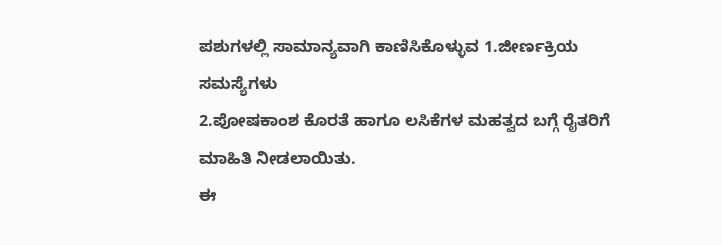ಪಶುಗಳಲ್ಲಿ ಸಾಮಾನ್ಯವಾಗಿ ಕಾಣಿಸಿಕೊಳ್ಳುವ 1.ಜೀರ್ಣಕ್ರಿಯ ಸಮಸ್ಯೆಗಳು
2.ಪೋಷಕಾಂಶ ಕೊರತೆ ಹಾಗೂ ಲಸಿಕೆಗಳ ಮಹತ್ವದ ಬಗ್ಗೆ ರೈತರಿಗೆ ಮಾಹಿತಿ ನೀಡಲಾಯಿತು.
ಈ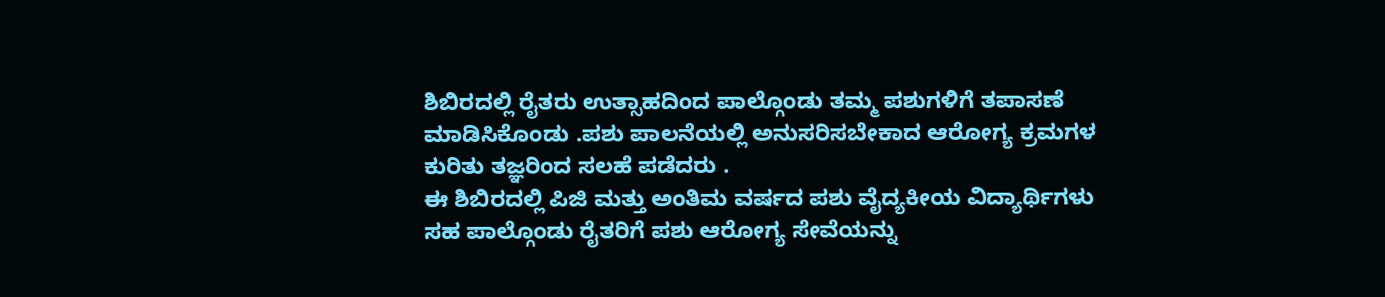ಶಿಬಿರದಲ್ಲಿ ರೈತರು ಉತ್ಸಾಹದಿಂದ ಪಾಲ್ಗೊಂಡು ತಮ್ಮ ಪಶುಗಳಿಗೆ ತಪಾಸಣೆ ಮಾಡಿಸಿಕೊಂಡು .ಪಶು ಪಾಲನೆಯಲ್ಲಿ ಅನುಸರಿಸಬೇಕಾದ ಆರೋಗ್ಯ ಕ್ರಮಗಳ ಕುರಿತು ತಜ್ಞರಿಂದ ಸಲಹೆ ಪಡೆದರು .
ಈ ಶಿಬಿರದಲ್ಲಿ ಪಿಜಿ ಮತ್ತು ಅಂತಿಮ ವರ್ಷದ ಪಶು ವೈದ್ಯಕೀಯ ವಿದ್ಯಾರ್ಥಿಗಳು ಸಹ ಪಾಲ್ಗೊಂಡು ರೈತರಿಗೆ ಪಶು ಆರೋಗ್ಯ ಸೇವೆಯನ್ನು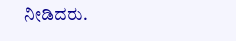ನೀಡಿದರು.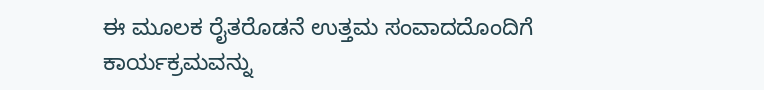ಈ ಮೂಲಕ ರೈತರೊಡನೆ ಉತ್ತಮ ಸಂವಾದದೊಂದಿಗೆ ಕಾರ್ಯಕ್ರಮವನ್ನು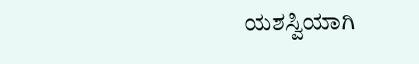ಯಶಸ್ವಿಯಾಗಿ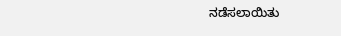ನಡೆಸಲಾಯಿತು